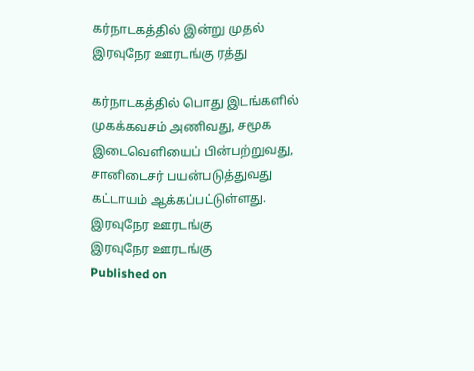கர்நாடகத்தில் இன்று முதல் இரவுநேர ஊரடங்கு ரத்து

கர்நாடகத்தில் பொது இடங்களில் முகக்கவசம் அணிவது, சமூக இடைவெளியைப் பின்பற்றுவது, சானிடைசர் பயன்படுத்துவது கட்டாயம் ஆக்கப்பட்டுள்ளது.
இரவுநேர ஊரடங்கு
இரவுநேர ஊரடங்கு
Published on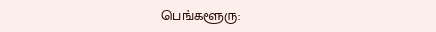பெங்களூரு: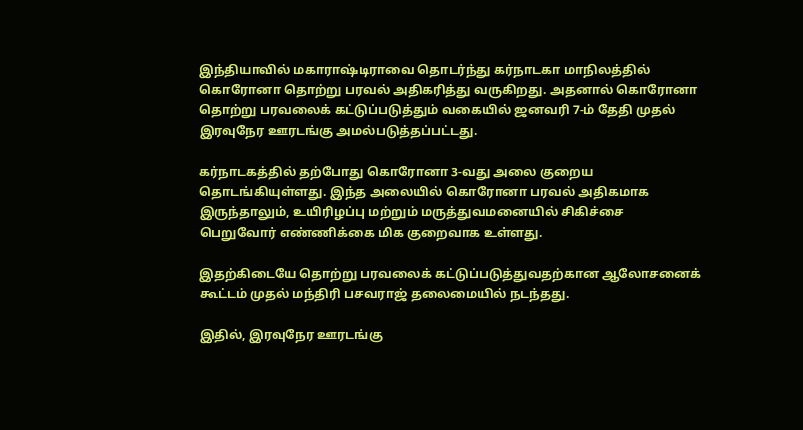இந்தியாவில் மகாராஷ்டிராவை தொடர்ந்து கர்நாடகா மாநிலத்தில் கொரோனா தொற்று பரவல் அதிகரித்து வருகிறது. அதனால் கொரோனா தொற்று பரவலைக் கட்டுப்படுத்தும் வகையில் ஜனவரி 7-ம் தேதி முதல் இரவுநேர ஊரடங்கு அமல்படுத்தப்பட்டது.

கர்நாடகத்தில் தற்போது கொரோனா 3-வது அலை குறைய தொடங்கியுள்ளது. இந்த அலையில் கொரோனா பரவல் அதிகமாக இருந்தாலும், உயிரிழப்பு மற்றும் மருத்துவமனையில் சிகிச்சை பெறுவோர் எண்ணிக்கை மிக குறைவாக உள்ளது.

இதற்கிடையே தொற்று பரவலைக் கட்டுப்படுத்துவதற்கான ஆலோசனைக் கூட்டம் முதல் மந்திரி பசவராஜ் தலைமையில் நடந்தது.

இதில், இரவுநேர ஊரடங்கு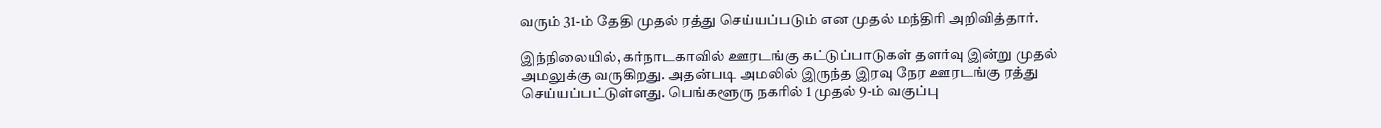வரும் 31-ம் தேதி முதல் ரத்து செய்யப்படும் என முதல் மந்திரி அறிவித்தார்.

இந்நிலையில், கர்நாடகாவில் ஊரடங்கு கட்டுப்பாடுகள் தளர்வு இன்று முதல் அமலுக்கு வருகிறது. அதன்படி அமலில் இருந்த இரவு நேர ஊரடங்கு ரத்து செய்யப்பட்டுள்ளது. பெங்களூரு நகரில் 1 முதல் 9-ம் வகுப்பு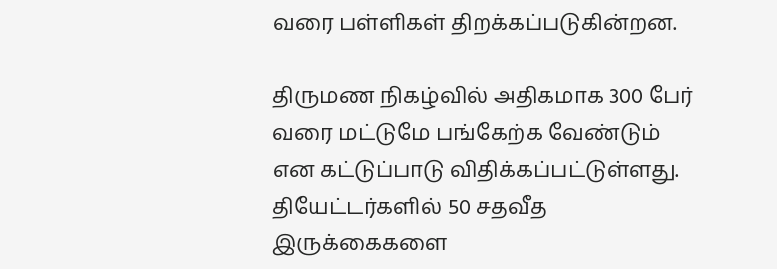வரை பள்ளிகள் திறக்கப்படுகின்றன.

திருமண நிகழ்வில் அதிகமாக 300 பேர் வரை மட்டுமே பங்கேற்க வேண்டும் என கட்டுப்பாடு விதிக்கப்பட்டுள்ளது. தியேட்டர்களில் 50 சதவீத இருக்கைகளை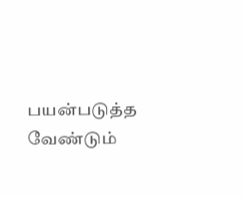பயன்படுத்த வேண்டும்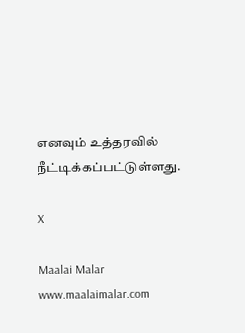எனவும் உத்தரவில் நீட்டிக்கப்பட்டுள்ளது.

X

Maalai Malar
www.maalaimalar.com